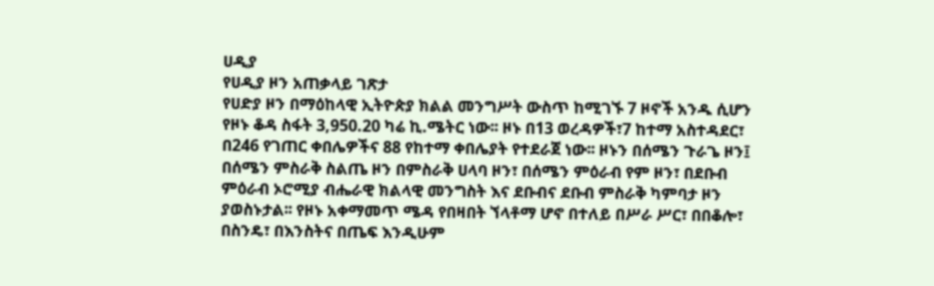ሀዲያ
የሀዲያ ዞን አጠቃላይ ገጽታ
የሀድያ ዞን በማዕከላዊ ኢትዮጵያ ክልል መንግሥት ውስጥ ከሚገኙ 7 ዞኖች አንዱ ሲሆን የዞኑ ቆዳ ስፋት 3,950.20 ካሬ ኪ.ሜትር ነው፡፡ ዞኑ በ13 ወረዳዎች፣7 ከተማ አስተዳደር፣ በ246 የገጠር ቀበሌዎችና 88 የከተማ ቀበሌያት የተደራጀ ነው፡፡ ዞኑን በሰሜን ጉራጌ ዞን፤ በሰሜን ምስራቅ ስልጤ ዞን በምስራቅ ሀላባ ዞን፣ በሰሜን ምዕራብ የም ዞን፣ በደቡብ ምዕራብ ኦሮሚያ ብሔራዊ ክልላዊ መንግስት እና ደቡብና ደቡብ ምስራቅ ካምባታ ዞን ያወስኑታል፡፡ የዞኑ አቀማመጥ ሜዳ የበዛበት ኘላቶማ ሆኖ በተለይ በሥራ ሥር፣ በበቆሎ፣ በስንዴ፣ በእንስትና በጤፍ እንዲሁም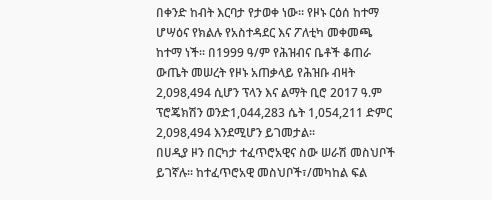በቀንድ ከብት እርባታ የታወቀ ነው። የዞኑ ርዕሰ ከተማ ሆሣዕና የክልሉ የአስተዳደር እና ፖለቲካ መቀመጫ ከተማ ነች፡፡ በ1999 ዓ/ም የሕዝብና ቤቶች ቆጠራ ውጤት መሠረት የዞኑ አጠቃላይ የሕዝቡ ብዛት 2,098,494 ሲሆን ፕላን እና ልማት ቢሮ 2017 ዓ.ም ፕሮጄክሽን ወንድ1,044,283 ሴት 1,054,211 ድምር 2,098,494 እንደሚሆን ይገመታል፡፡
በሀዲያ ዞን በርካታ ተፈጥሮአዊና ስው ሠራሽ መስህቦች ይገኛሉ፡፡ ከተፈጥሮአዊ መስህቦች፣/መካከል ፍል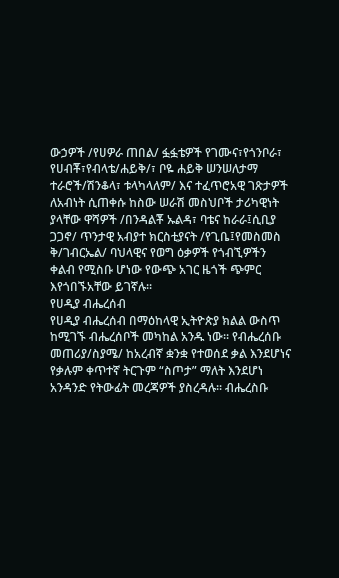ውኃዎች /የሀዎራ ጠበል/ ፏፏቴዎች የገሙና፣የጎንቦራ፣ የሀብቾ፣የብላቴ/ሐይቅ/፣ ቦዬ ሐይቅ ሠንሠለታማ ተራሮች/ሽንቆላ፣ ቱላካላለም/ እና ተፈጥሮአዊ ገጽታዎች ለአብነት ሲጠቀሱ ከስው ሠራሽ መስህቦች ታሪካዊነት ያላቸው ዋሻዎች /በንዳልቾ ኡልዳ፣ ባቴና ከራራ፤ሲቢያ ጋጋኖ/ ጥንታዊ አብያተ ክርስቲያናት /የጊቤ፤የመስመስ ቅ/ገብርኤል/ ባህላዊና የወግ ዕቃዎች የጎብኚዎችን ቀልብ የሚስቡ ሆነው የውጭ አገር ዜጎች ጭምር እየጎበኙአቸው ይገኛሉ፡፡
የሀዲያ ብሔረሰብ
የሀዲያ ብሔረሰብ በማዕከላዊ ኢትዮጵያ ክልል ውስጥ ከሚገኙ ብሔረሰቦች መካከል አንዱ ነው፡፡ የብሔረሰቡ መጠሪያ/ስያሜ/ ከአረብኛ ቋንቋ የተወሰደ ቃል እንደሆነና የቃሉም ቀጥተኛ ትርጉም “ስጦታ” ማለት እንደሆነ አንዳንድ የትውፊት መረጃዎች ያስረዳሉ፡፡ ብሔረስቡ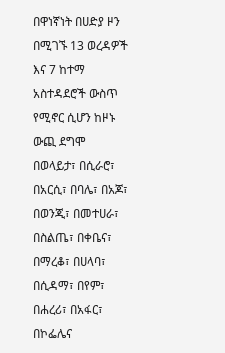በዋነኛነት በሀድያ ዞን በሚገኙ 13 ወረዳዎች እና 7 ከተማ አስተዳደሮች ውስጥ የሚኖር ሲሆን ከዞኑ ውጪ ደግሞ በወላይታ፣ በሲራሮ፣ በአርሲ፣ በባሌ፣ በአጆ፣ በወንጂ፣ በመተሀራ፣ በስልጤ፣ በቀቤና፣ በማረቆ፣ በሀላባ፣ በሲዳማ፣ በየም፣ በሐረሪ፣ በአፋር፣ በኮፌሌና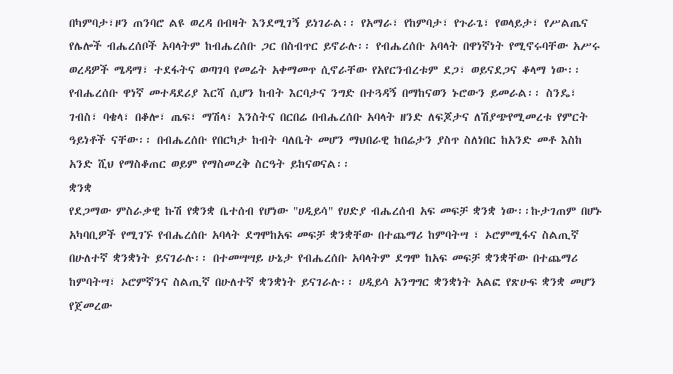በካምባታ፣ዞን ጠንባሮ ልዩ ወረዳ በብዛት እንደሚገኝ ይነገራል፡፡ የአማራ፣ የከምባታ፣ የጉራጌ፣ የወላይታ፣ የሥልጤና የሌሎች ብሔረሰቦች አባላትም ከብሔረሰቡ ጋር በስብጥር ይኖራሉ፡፡ የብሔረሰቡ አባላት በዋነኛነት የሚኖሩባቸው አሥሩ ወረዳዎች ሜዳማ፣ ተደፋትና ወጣገባ የመሬት አቀማመጥ ሲኖራቸው የአየርንብረቱም ደጋ፣ ወይናደጋና ቆላማ ነው፡፡ የብሔረሰቡ ዋነኛ መተዳደሪያ እርሻ ሲሆን ከብት እርባታና ንግድ በተጓዳኝ በማከናወን ኑሮውን ይመራል፡፡ ስንዴ፣ ገብስ፣ ባቄላ፣ በቆሎ፣ ጤፍ፣ ማሽላ፣ እንስትና በርበሬ በብሔረሰቡ አባላት ዘንድ ለፍጆታና ለሽያጭየሚመረቱ የምርት ዓይነቶች ናቸው፡፡ በብሔረሰቡ የበርካታ ከብት ባለቤት መሆን ማህበራዊ ከበሬታን ያስጥ ስለነበር ከአንድ መቶ እስከ አንድ ሺህ የማስቆጠር ወይም የማስመረቅ ስርዓት ይከናወናል፡፡
ቋንቋ
የደጋማው ምስራቃዊ ኩሽ የቋንቋ ቤተሰብ የሆነው "ሀዲይሳ" የሀድያ ብሔረሰብ አፍ መፍቻ ቋንቋ ነው፡፡ኩታገጠም በሆኑ አካባቢዎች የሚገኙ የብሔረሰቡ አባላት ደግሞከአፍ መፍቻ ቋንቋቸው በተጨማሪ ከምባትሣ ፣ ኦሮምሚፋና ስልጢኛ በሁለተኛ ቋንቋነት ይናገራሉ፡፡ በተመሣሣይ ሁኔታ የብሔረሰቡ አባላትም ደግሞ ከአፍ መፍቻ ቋንቋቸው በተጨማሪ ከምባትሣ፣ ኦሮምኛንና ስልጢኛ በሁለተኛ ቋንቋነት ይናገራሉ፡፡ ሀዲይሳ አንግግር ቋንቋነት አልፎ የጽሁፍ ቋንቋ መሆን የጀመረው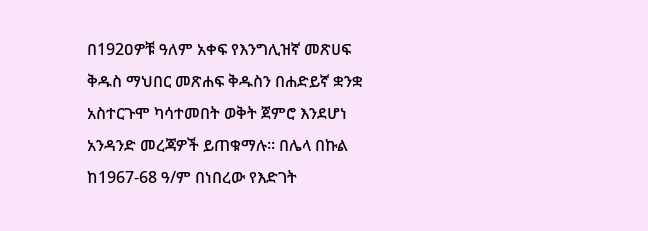በ192ዐዎቹ ዓለም አቀፍ የእንግሊዝኛ መጽሀፍ ቅዱስ ማህበር መጽሐፍ ቅዱስን በሐድይኛ ቋንቋ አስተርጉሞ ካሳተመበት ወቅት ጀምሮ እንደሆነ አንዳንድ መረጃዎች ይጠቁማሉ። በሌላ በኩል ከ1967-68 ዓ/ም በነበረው የእድገት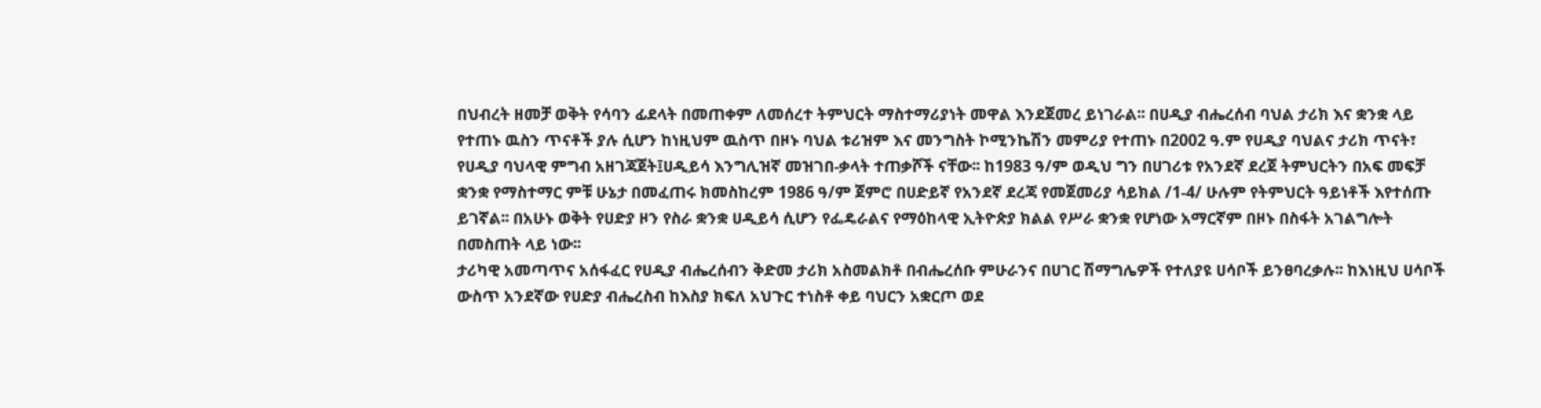በህብረት ዘመቻ ወቅት የሳባን ፊደላት በመጠቀም ለመሰረተ ትምህርት ማስተማሪያነት መዋል እንደጀመረ ይነገራል፡፡ በሀዲያ ብሔረሰብ ባህል ታሪክ እና ቋንቋ ላይ የተጠኑ ዉስን ጥናቶች ያሉ ሲሆን ከነዚህም ዉስጥ በዞኑ ባህል ቱሪዝም እና መንግስት ኮሚንኬሽን መምሪያ የተጠኑ በ2002 ዓ.ም የሀዲያ ባህልና ታሪክ ጥናት፣ የሀዲያ ባህላዊ ምግብ አዘገጃጀት፤ሀዲይሳ እንግሊዝኛ መዝገበ-ቃላት ተጠቃሾች ናቸው፡፡ ከ1983 ዓ/ም ወዲህ ግን በሀገሪቱ የአንደኛ ደረጀ ትምህርትን በአፍ መፍቻ ቋንቋ የማስተማር ምቹ ሁኔታ በመፈጠሩ ክመስከረም 1986 ዓ/ም ጀምሮ በሀድይኛ የአንደኛ ደረጃ የመጀመሪያ ሳይክል /1-4/ ሁሉም የትምህርት ዓይነቶች እየተሰጡ ይገኛል፡፡ በአሁኑ ወቅት የሀድያ ዞን የስራ ቋንቋ ሀዲይሳ ሲሆን የፌዴራልና የማዕከላዊ ኢትዮጵያ ክልል የሥራ ቋንቋ የሆነው አማርኛም በዞኑ በስፋት አገልግሎት በመስጠት ላይ ነው፡፡
ታሪካዊ አመጣጥና አሰፋፈር የሀዲያ ብሔረሰብን ቅድመ ታሪክ አስመልክቶ በብሔረሰቡ ምሁራንና በሀገር ሽማግሌዎች የተለያዩ ሀሳቦች ይንፀባረቃሉ፡፡ ከእነዚህ ሀሳቦች ውስጥ አንደኛው የሀድያ ብሔረስብ ከእስያ ክፍለ አህጉር ተነስቶ ቀይ ባህርን አቋርጦ ወደ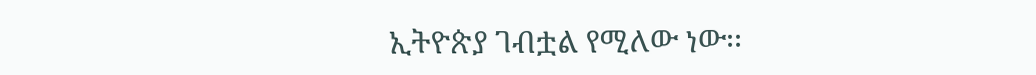ኢትዮጵያ ገብቷል የሚለው ነው፡፡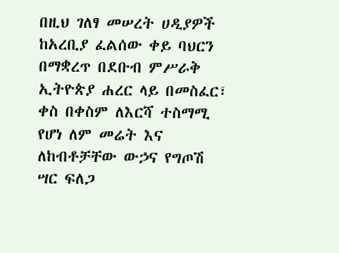በዚህ ገለፃ መሠረት ሀዲያዎች ከአረቢያ ፈልሰው ቀይ ባህርን በማቋረጥ በደቡብ ምሥራቅ ኢትዮጵያ ሐረር ላይ በመስፈር፣ ቀስ በቀስም ለእርሻ ተስማሚ የሆነ ለም መሬት እና ለከብቶቻቸው ውኃና የግጦሽ ሣር ፍለጋ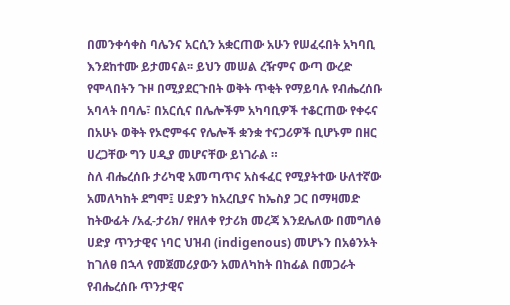በመንቀሳቀስ ባሌንና አርሲን አቋርጠው አሁን የሠፈሩበት አካባቢ እንደከተሙ ይታመናል፡፡ ይህን መሠል ረዥምና ውጣ ውረድ የሞላበትን ጉዞ በሚያደርጉበት ወቅት ጥቂት የማይባሉ የብሔረሰቡ አባላት በባሌ፣ በአርሲና በሌሎችም አካባቢዎች ተቆርጠው የቀሩና በአሁኑ ወቅት የኦሮምፋና የሌሎች ቋንቋ ተናጋሪዎች ቢሆኑም በዘር ሀረጋቸው ግን ሀዲያ መሆናቸው ይነገራል ።
ስለ ብሔረሰቡ ታሪካዊ አመጣጥና አስፋፈር የሚያትተው ሁለተኛው አመለካከት ደግሞ፤ ሀድያን ከአረቢያና ከኤስያ ጋር በማዛመድ ከትውፊት /አፈ-ታሪክ/ የዘለቀ የታሪክ መረጃ እንደሌለው በመግለፅ ሀድያ ጥንታዊና ነባር ህዝብ (indigenous) መሆኑን በአፅንኦት ከገለፀ በኋላ የመጀመሪያውን አመለካከት በከፊል በመጋራት የብሔረሰቡ ጥንታዊና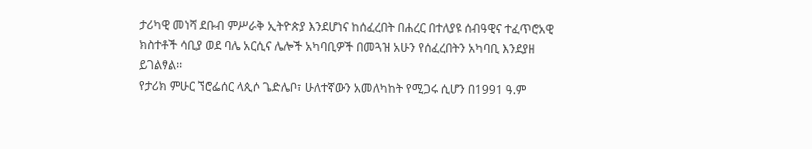ታሪካዊ መነሻ ደቡብ ምሥራቅ ኢትዮጵያ እንደሆነና ከሰፈረበት በሐረር በተለያዩ ሰብዓዊና ተፈጥሮአዊ ክስተቶች ሳቢያ ወደ ባሌ አርሲና ሌሎች አካባቢዎች በመጓዝ አሁን የሰፈረበትን አካባቢ እንደያዘ ይገልፃል፡፡
የታሪክ ምሁር ኘሮፌሰር ላጲሶ ጌድሌቦ፣ ሁለተኛውን አመለካከት የሚጋሩ ሲሆን በ1991 ዓ.ም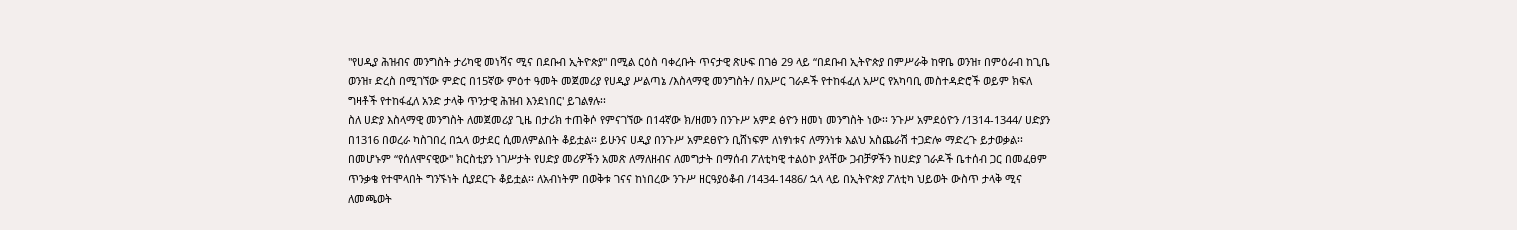"የሀዲያ ሕዝብና መንግስት ታሪካዊ መነሻና ሚና በደቡብ ኢትዮጵያ" በሚል ርዕስ ባቀረቡት ጥናታዊ ጽሁፍ በገፅ 29 ላይ “በደቡብ ኢትዮጵያ በምሥራቅ ከዋቤ ወንዝ፣ በምዕራብ ከጊቤ ወንዝ፣ ድረስ በሚገኘው ምድር በ15ኛው ምዕተ ዓመት መጀመሪያ የሀዲያ ሥልጣኔ /እስላማዊ መንግስት/ በአሥር ገራዶች የተከፋፈለ አሥር የአካባቢ መስተዳድሮች ወይም ክፍለ ግዛቶች የተከፋፈለ አንድ ታላቅ ጥንታዊ ሕዝብ እንደነበር' ይገልፃሉ፡፡
ስለ ሀድያ እስላማዊ መንግስት ለመጀመሪያ ጊዜ በታሪክ ተጠቅሶ የምናገኘው በ14ኛው ክ/ዘመን በንጉሥ አምደ ፅዮን ዘመነ መንግስት ነው፡፡ ንጉሥ አምደዕዮን /1314-1344/ ሀድያን በ1316 በወረራ ካስገበረ በኋላ ወታደር ሲመለምልበት ቆይቷል፡፡ ይሁንና ሀዲያ በንጉሥ አምደፀዮን ቢሸነፍም ለነፃነቱና ለማንነቱ እልህ አስጨራሽ ተጋድሎ ማድረጉ ይታወቃል፡፡በመሆኑም “የሰለሞናዊው" ክርስቲያን ነገሥታት የሀድያ መሪዎችን አመጽ ለማለዘብና ለመግታት በማሰብ ፖለቲካዊ ተልዕኮ ያላቸው ጋብቻዎችን ከሀድያ ገራዶች ቤተሰብ ጋር በመፈፀም ጥንቃቄ የተሞላበት ግንኙነት ሲያደርጉ ቆይቷል፡፡ ለአብነትም በወቅቱ ገናና ከነበረው ንጉሥ ዘርዓያዕቆብ /1434-1486/ ኋላ ላይ በኢትዮጵያ ፖለቲካ ህይወት ውስጥ ታላቅ ሚና ለመጫወት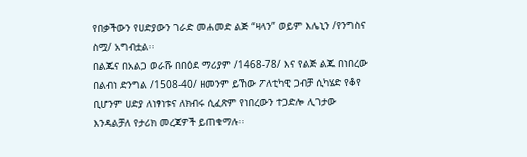የበቃችውን የሀድያውን ገራድ መሐመድ ልጅ “ዛላን” ወይም እሌኒን /የንግስና ስሟ/ አግብቷል፡፡
በልጁና በአልጋ ወራሹ በበዕደ ማሪያም /1468-78/ እና የልጅ ልጁ በነበረው በልብነ ድንግል /1508-40/ ዘመንም ይኸው ፖለቲካዊ ጋብቻ ሲካሄድ የቆየ ቢሆንም ሀድያ ለነፃነቱና ለክብሩ ሲፈጽም የነበረውን ተጋድሎ ሊገታው እንዳልቻለ የታሪክ መረጃዎች ይጠቁማሉ፡፡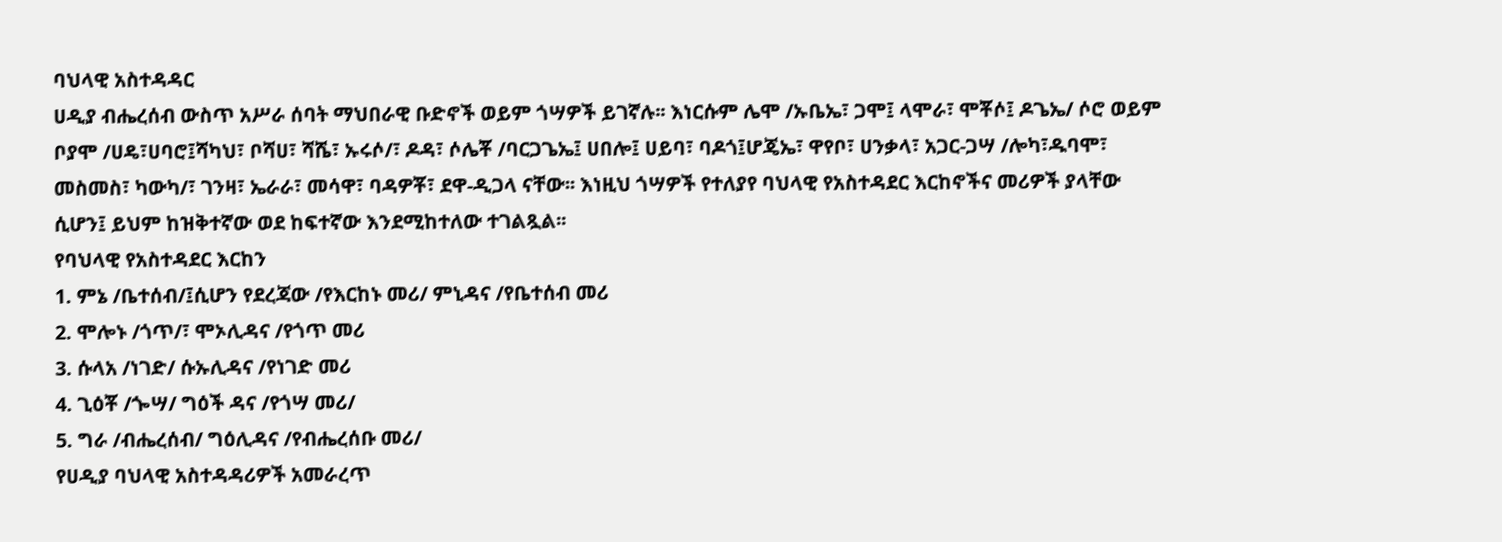ባህላዊ አስተዳዳር
ሀዲያ ብሔረሰብ ውስጥ አሥራ ሰባት ማህበራዊ ቡድኖች ወይም ጎሣዎች ይገኛሉ፡፡ እነርሱም ሌሞ /ኡቤኤ፣ ጋሞ፤ ላሞራ፣ ሞቾሶ፤ ዶጌኤ/ ሶሮ ወይም ቦያሞ /ሀዴ፣ሀባሮ፤ሻካህ፣ ቦሻሀ፣ ሻሼ፣ ኡሩሶ/፣ ዶዳ፣ ሶሌቾ /ባርጋጌኤ፤ ሀበሎ፤ ሀይባ፣ ባዶጎ፤ሆጄኤ፣ ዋየቦ፣ ሀንቃላ፣ አጋር-ጋሣ /ሎካ፣ዱባሞ፣ መስመስ፣ ካውካ/፣ ገንዛ፣ ኤራራ፣ መሳዋ፣ ባዳዎቾ፣ ደዋ-ዲጋላ ናቸው፡፡ እነዚህ ጎሣዎች የተለያየ ባህላዊ የአስተዳደር እርከኖችና መሪዎች ያላቸው ሲሆን፤ ይህም ከዝቅተኛው ወደ ከፍተኛው እንደሚከተለው ተገልጿል፡፡
የባህላዊ የአስተዳደር እርከን
1. ምኔ /ቤተሰብ/፤ሲሆን የደረጃው /የእርከኑ መሪ/ ምኒዳና /የቤተሰብ መሪ
2. ሞሎኑ /ጎጥ/፣ ሞኦሊዳና /የጎጥ መሪ
3. ሱላአ /ነገድ/ ሱኡሊዳና /የነገድ መሪ
4. ጊዕቾ /ጐሣ/ ግዕች ዳና /የጎሣ መሪ/
5. ግራ /ብሔረሰብ/ ግዕሊዳና /የብሔረሰቡ መሪ/
የሀዲያ ባህላዊ አስተዳዳሪዎች አመራረጥ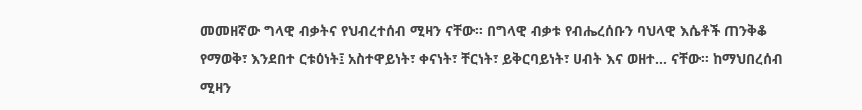መመዘኛው ግላዊ ብቃትና የህብረተሰብ ሚዛን ናቸው፡፡ በግላዊ ብቃቱ የብሔረሰቡን ባህላዊ እሴቶች ጠንቅቆ የማወቅ፣ እንደበተ ርቱዕነት፤ አስተዋይነት፣ ቀናነት፣ ቸርነት፣ ይቅርባይነት፣ ሀብት እና ወዘተ... ናቸው፡፡ ከማህበረሰብ ሚዛን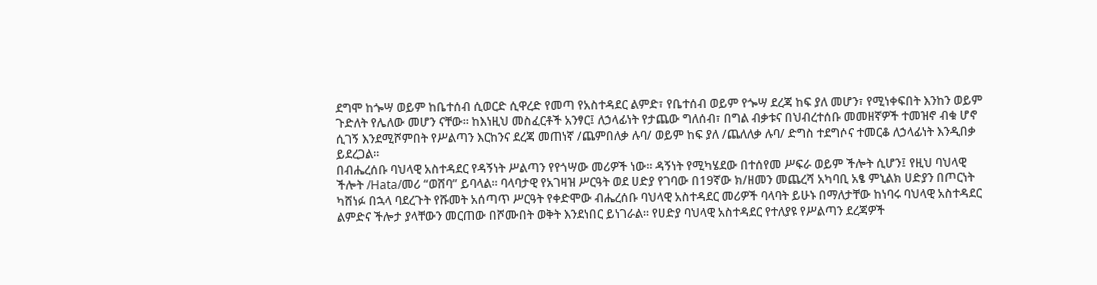ደግሞ ከጐሣ ወይም ከቤተሰብ ሲወርድ ሲዋረድ የመጣ የአስተዳደር ልምድ፣ የቤተሰብ ወይም የጐሣ ደረጃ ከፍ ያለ መሆን፣ የሚነቀፍበት እንከን ወይም ጉድለት የሌለው መሆን ናቸው፡፡ ከእነዚህ መስፈርቶች አንፃር፤ ለኃላፊነት የታጨው ግለሰብ፣ በግል ብቃቱና በህብረተሰቡ መመዘኛዎች ተመዝኖ ብቁ ሆኖ ሲገኝ እንደሚሾምበት የሥልጣን እርከንና ደረጃ መጠነኛ /ጨምበለቃ ሉባ/ ወይም ከፍ ያለ /ጨለለቃ ሉባ/ ድግስ ተደግሶና ተመርቆ ለኃላፊነት እንዲበቃ ይደረጋል።
በብሔረሰቡ ባህላዊ አስተዳደር የዳኝነት ሥልጣን የየጎሣው መሪዎች ነው፡፡ ዳኝነት የሚካሄደው በተሰየመ ሥፍራ ወይም ችሎት ሲሆን፤ የዚህ ባህላዊ ችሎት /Hata/መሪ “ወሸባ” ይባላል፡፡ ባላባታዊ የአገዛዝ ሥርዓት ወደ ሀድያ የገባው በ19ኛው ክ/ዘመን መጨረሻ አካባቢ አፄ ምኒልክ ሀድያን በጦርነት ካሸነፉ በኋላ ባደረጉት የሹመት አሰጣጥ ሥርዓት የቀድሞው ብሔረሰቡ ባህላዊ አስተዳደር መሪዎች ባላባት ይሁኑ በማለታቸው ከነባሩ ባህላዊ አስተዳደር ልምድና ችሎታ ያላቸውን መርጠው በሾሙበት ወቅት እንደነበር ይነገራል፡፡ የሀድያ ባህላዊ አስተዳደር የተለያዩ የሥልጣን ደረጃዎች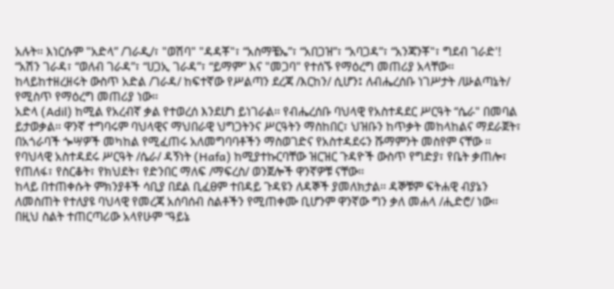አሉት፡፡ እነርሱም "አድላ” /ገራዲ/፣ "ወሽባ" "ዳዳቾ"፣ “አስማቼኤ”፣ “አበጋዝ”፣ “አባጋዳ”፣ “አንጃንቾ"፣ ግደብ ገራድ'! “አሽን ገራዳ፣ “ወለብ ገራዳ”፣ “ሀጋኢ ገራዳ”፣ “ይማም” እና "መጋባ" የተሰኙ የማዕረግ መጠሪያ አላቸው፡፡ ከላይከተዘረዘሩት ውስጥ አድል /ገራዳ/ ከፍተኛው የሥልጣን ደረጃ /እርከን/ ሲሆን፤ ለብሔረሰቡ ነገሥታት /ሡልጣኔት/ የሚስጥ የማዕረግ መጠሪያ ነው፡፡
አድላ (Adil) ከሚል የአረብኛ ቃል የተወረሰ እንደሆነ ይነገራል፡፡ የብሔረሰቡ ባህላዊ የአስተዳደር ሥርዓት “ሴራ" በመባል ይታወቃል፡፡ ዋንኛ ተግባሩም ባህላዊና ማህበራዊ ህግጋትንና ሥርዓትን ማስከበር፣ ህዝቡን ከጥቃት መከላከልና ማደራጀት፣ በአጎራባች ጐሣዎች መካከል የሚፈጠሩ አለመግባባቶችን ማስወገድና የአስተዳደሩን ሹማምንት መስየም ናቸው ፡፡ የባህላዊ አስተዳደሩ ሥርዓት /ሴራ/ ዳኝነት (Hafa) ከሚያተኩርባቸው ዝርዝር ጉዳዮች ውስጥ የግድያ፣ የቤት ቃጠሎ፣ የጠለፋ፣ የስርቆት፣ የክህደት፣ የድንበር ማለፍ /ማፍረስ/ ወንጀሎች ዋንኛዎቹ ናቸው፡፡
ከላይ በተጠቀሱት ምክንያቶች ሳቢያ በደል ቢፈፀም ተበዳይ ጉዳዩን ለዳኞች ያመለክታል፡፡ ዳኞቹም ፍትሐዊ ብያኔን ለመስጠት የተለያዩ ባህላዊ የመረጃ አሰባሰብ ስልቶችን የሚጠቀሙ ቢሆንም ዋንኛው ግን ቃለ መሐላ /ሒድሮ/ ነው፡፡ በዚህ ስልት ተጠርጣሪው አላየሁም “ዓይኔ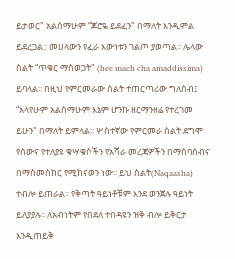ይታወር" አልሰማሁም “ጆሮዬ ይደፈን" በማለት እንዲምል ይደረጋል:: መሀላውን የፈራ እውነቱን ገልጦ ያወጣል፡፡ ሌላው ስልት “ጥቁር ማስወጋት" (hee mach cha amaddissima) ይባላል፡፡ በዚህ የምርመራው ስልት ተጠርጣሪው ግለሰብ፤ “አላየሁም አልሰማሁም እኔም ሆንኩ ዘርማንዘሬ የተረገመ ይሁን" በማለት ይምላል፡፡ ሦስተኛው የምርመራ ስልት ደግሞ የሰውና የተለያዩ ቁሣቁሶችን የአሻራ መረጃዎችን በማሰባሰብና በማስመስከር የሚከናወን ነው፡፡ ይህ ስልት(Naqaasha) ተብሎ ይጠራል፡፡ የቅጣት ዓይነቶቹም እንደ ወንጀሉ ዓይነት ይለያያሉ፡፡ ለአብነትም የበደለ ተበዳዩን ዝቅ ብሎ ይቅርታ እንዲጠይቅ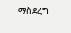ማስደረግ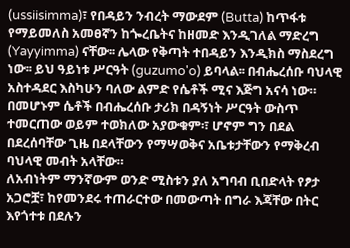(ussiisimma)፣ የበዳይን ንብረት ማውደም (Butta) ከጥፋቱ የማይመለስ አመፀኛን ከጐረቤትና ከዘመድ እንዲገለል ማድረግ (Yayyimma) ናቸው፡፡ ሌላው የቅጣት ተበዳይን እንዲክስ ማስደረግ ነው፡፡ ይህ ዓይነቱ ሥርዓት (guzumo'o) ይባላል፡፡ በብሔረሰቡ ባህላዊ አስተዳደር እስካሁን ባለው ልምድ የሴቶች ሚና እጅግ አናሳ ነው። በመሆኑም ሴቶች በብሔረሰቡ ታሪክ በዳኝነት ሥርዓት ውስጥ ተመርጠው ወይም ተወክለው አያውቁም፡፣ ሆኖም ግን በደል በደረሰባቸው ጊዜ በደላቸውን የማሣወቅና አቤቱታቸውን የማቅረብ ባህላዊ መብት አላቸው።
ለአብነትም ማንኛውም ወንድ ሚስቱን ያለ አግባብ ቢበድላት የፆታ አጋሮቿ፣ ከየመንደሩ ተጠራርተው በመውጣት በግራ እጃቸው በትር እየጎተቱ በደሉን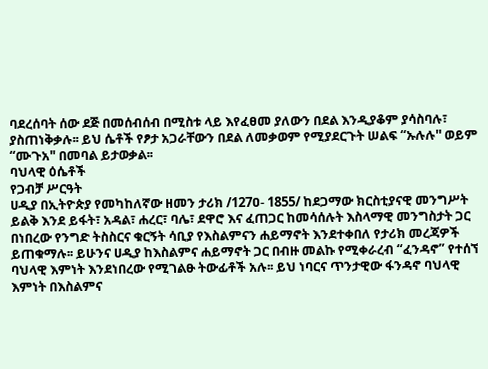ባደረሰባት ሰው ደጅ በመሰብሰብ በሚስቱ ላይ እየፈፀመ ያለውን በደል እንዲያቆም ያሳስባሉ፣ ያስጠነቅቃሉ፡፡ ይህ ሴቶች የፆታ አጋራቸውን በደል ለመቃወም የሚያደርጉት ሠልፍ “ኡሉሉ'' ወይም “ሙጉአ" በመባል ይታወቃል፡፡
ባህላዊ ዕሴቶች
የጋብቻ ሥርዓት
ሀዲያ በኢትዮጵያ የመካከለኛው ዘመን ታሪክ /127ዐ- 1855/ ከደጋማው ክርስቲያናዊ መንግሥት ይልቅ እንደ ይፋት፣ አዳል፣ ሐረር፣ ባሌ፣ ደዋሮ እና ፈጠጋር ከመሳሰሉት እስላማዊ መንግስታት ጋር በነበረው የንግድ ትስስርና ቁርኝት ሳቢያ የእስልምናን ሐይማኖት እንደተቀበለ የታሪክ መረጃዎች ይጠቁማሉ፡፡ ይሁንና ሀዲያ ከእስልምና ሐይማኖት ጋር በብዙ መልኩ የሚቀራረብ “ፈንዳኖ” የተሰኘ ባህላዊ እምነት እንደነበረው የሚገልፁ ትውፊቶች አሉ፡፡ ይህ ነባርና ጥንታዊው ፋንዳኖ ባህላዊ እምነት በእስልምና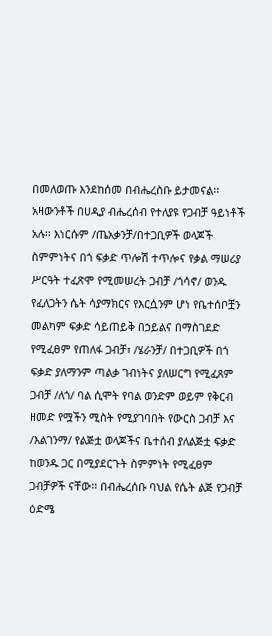በመለወጡ እንደከሰመ በብሔረስቡ ይታመናል፡፡ አዛውንቶች በሀዲያ ብሔረሰብ የተለያዩ የጋብቻ ዓይነቶች አሉ፡፡ እነርሱም /ጤአቃንቻ/በተጋቢዎች ወላጆች ስምምነትና በጎ ፍቃድ ጥሎሽ ተጥሎና የቃል ማሠሪያ ሥርዓት ተፈጽሞ የሚመሠረት ጋብቻ /ጎሳኖ/ ወንዱ የፈለጋትን ሴት ሳያማክርና የእርሷንም ሆነ የቤተሰቦቿን መልካም ፍቃድ ሳይጠይቅ በኃይልና በማስገደድ የሚፈፀም የጠለፋ ጋብቻ፣ /ሄራንቻ/ በተጋቢዎች በጎ ፍቃድ ያለማንም ጣልቃ ገብነትና ያለሠርግ የሚፈጸም ጋብቻ /ለጎ/ ባል ሲሞት የባል ወንድም ወይም የቅርብ ዘመድ የሟችን ሚስት የሚያገባበት የውርስ ጋብቻ እና /እልገንማ/ የልጅቷ ወላጆችና ቤተሰብ ያለልጅቷ ፍቃድ ከወንዱ ጋር በሚያደርጉት ስምምነት የሚፈፀም ጋብቻዎች ናቸው፡፡ በብሔረሰቡ ባህል የሴት ልጅ የጋብቻ ዕድሜ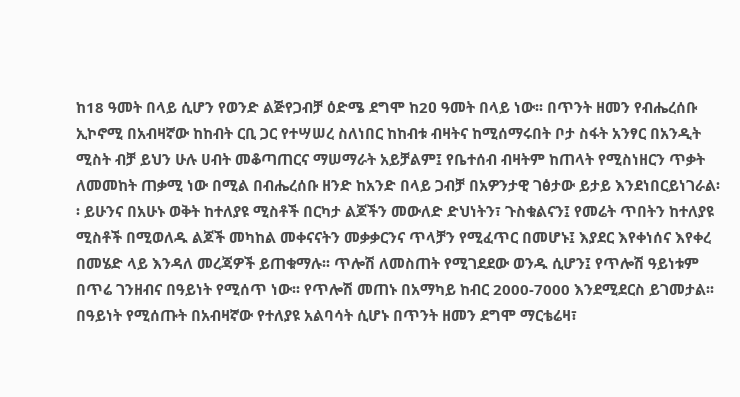ከ18 ዓመት በላይ ሲሆን የወንድ ልጅየጋብቻ ዕድሜ ደግሞ ከ2ዐ ዓመት በላይ ነው፡፡ በጥንት ዘመን የብሔረሰቡ ኢኮኖሚ በአብዛኛው ከከብት ርቢ ጋር የተሣሠረ ስለነበር ከከብቱ ብዛትና ከሚሰማሩበት ቦታ ስፋት አንፃር በአንዲት ሚስት ብቻ ይህን ሁሉ ሀብት መቆጣጠርና ማሠማራት አይቻልም፤ የቤተሰብ ብዛትም ከጠላት የሚስነዘርን ጥቃት ለመመከት ጠቃሚ ነው በሚል በብሔረሰቡ ዘንድ ከአንድ በላይ ጋብቻ በአዎንታዊ ገፅታው ይታይ እንደነበርይነገራል፡፡ ይሁንና በአሁኑ ወቅት ከተለያዩ ሚስቶች በርካታ ልጆችን መውለድ ድህነትን፣ ጉስቁልናን፤ የመሬት ጥበትን ከተለያዩ ሚስቶች በሚወለዱ ልጆች መካከል መቀናናትን መቃቃርንና ጥላቻን የሚፈጥር በመሆኑ፤ እያደር እየቀነሰና እየቀረ በመሄድ ላይ እንዳለ መረጃዎች ይጠቁማሉ፡፡ ጥሎሽ ለመስጠት የሚገደደው ወንዱ ሲሆን፤ የጥሎሽ ዓይነቱም በጥሬ ገንዘብና በዓይነት የሚሰጥ ነው፡፡ የጥሎሽ መጠኑ በአማካይ ከብር 2000-7000 እንደሚደርስ ይገመታል፡፡ በዓይነት የሚሰጡት በአብዛኛው የተለያዩ አልባሳት ሲሆኑ በጥንት ዘመን ደግሞ ማርቴሬዛ፣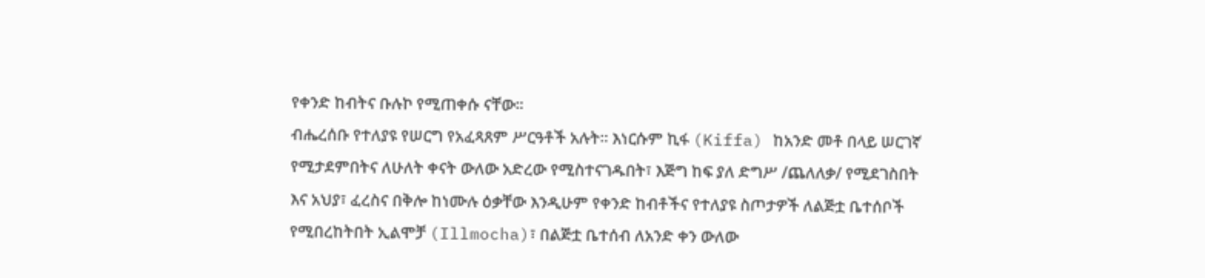የቀንድ ከብትና ቡሉኮ የሚጠቀሱ ናቸው፡፡
ብሔረሰቡ የተለያዩ የሠርግ የአፈጻጸም ሥርዓቶች አሉት፡፡ እነርሱም ኪፋ (Kiffa) ከአንድ መቶ በላይ ሠርገኛ የሚታደምበትና ለሁለት ቀናት ውለው አድረው የሚስተናገዱበት፣ እጅግ ከፍ ያለ ድግሥ /ጨለለቃ/ የሚደገስበት እና አህያ፣ ፈረስና በቅሎ ከነሙሉ ዕቃቸው እንዲሁም የቀንድ ከብቶችና የተለያዩ ስጦታዎች ለልጅቷ ቤተሰቦች የሚበረከትበት ኢልሞቻ (Illmocha)፣ በልጅቷ ቤተሰብ ለአንድ ቀን ውለው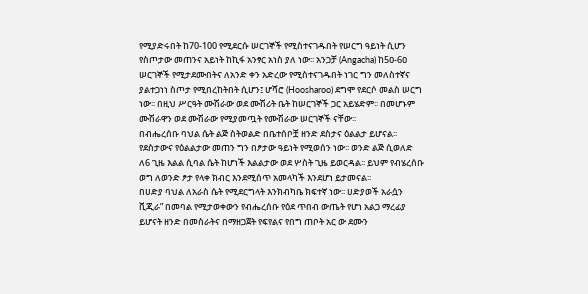የሚያድሩበት ከ70-100 የሚደርሱ ሠርገኞች የሚስተናገዱበት የሠርግ ዓይነት ሲሆን የስጦታው መጠንና አይነት ከኪፋ አንፃር አነስ ያለ ነው፡፡ አንጋቻ (Angacha) ከ5ዐ-6ዐ ሠርገኞች የሚታደሙበትና ለአንድ ቀን አድረው የሚስተናገዱበት ነገር ግን መለስተኛና ያልተጋነነ ስጦታ የሚበረከትበት ሲሆን፤ ሆሻሮ (Hoosharoo) ደግሞ የደርሶ መልስ ሠርግ ነው፡፡ በዚህ ሥርዓት ሙሽራው ወደ ሙሽሪት ቤት ከሠርገኞች ጋር አይሄድም፡፡ በመሆኑም ሙሽራዋን ወደ ሙሽራው የሚያመጧት የሙሽራው ሠርገኞች ናቸው፡፡
በብሔረሰቡ ባህል ሴት ልጅ ስትወልድ በቤተሰቦቿ ዘንድ ደስታና ዕልልታ ይሆናል፡፡ የደስታውና የዕልልታው መጠን ግን በፆታው ዓይነት የሚወሰን ነው፡፡ ወንድ ልጅ ሲወለድ ለ6 ጊዜ እልል ሲባል ሴት ከሆነች እልልታው ወደ ሦስት ጊዜ ይወርዳል፡፡ ይህም የብሄረሰቡ ወግ ለወንድ ፆታ የላቀ ክብር እንደሚሰጥ አመላካች እንደሆነ ይታመናል፡፡
በሀድያ ባህል ለአራስ ሴት የሚደርግላት እንክብካቤ ክፍተኛ ነው፡፡ ሀድያወች አራሷን ቪጂራ” በመባል የሚታወቀውን የብሔረሰቡ የዕደ ጥበብ ውጤት የሆነ አልጋ ማረፊያ ይሆናት ዘንድ በመስራትና በማዘጋጀት የፍየልና የበግ ጠቦት አር ው ደሙን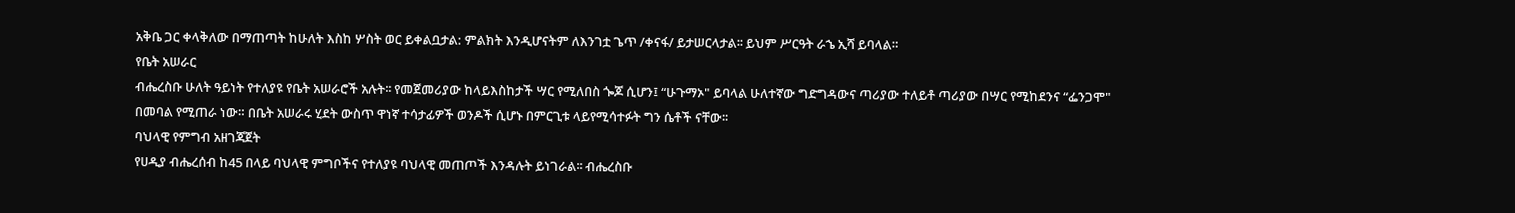አቅቤ ጋር ቀላቅለው በማጠጣት ከሁለት እስከ ሦስት ወር ይቀልቧታል: ምልክት እንዲሆናትም ለእንገቷ ጌጥ /ቀናፋ/ ይታሠርላታል፡፡ ይህም ሥርዓት ራኄ ኢሻ ይባላል።
የቤት አሠራር
ብሔረስቡ ሁለት ዓይነት የተለያዩ የቤት አሠራሮች አሉት፡፡ የመጀመሪያው ከላይእስከታች ሣር የሚለበስ ጐጆ ሲሆን፤ “ሁጉማኦ" ይባላል ሁለተኛው ግድግዳውና ጣሪያው ተለይቶ ጣሪያው በሣር የሚከደንና “ፌንጋሞ" በመባል የሚጠራ ነው። በቤት አሠራሩ ሂደት ውስጥ ዋነኛ ተሳታፊዎች ወንዶች ሲሆኑ በምርጊቱ ላይየሚሳተፉት ግን ሴቶች ናቸው፡፡
ባህላዊ የምግብ አዘገጃጀት
የሀዲያ ብሔረሰብ ከ45 በላይ ባህላዊ ምግቦችና የተለያዩ ባህላዊ መጠጦች እንዳሉት ይነገራል፡፡ ብሔረስቡ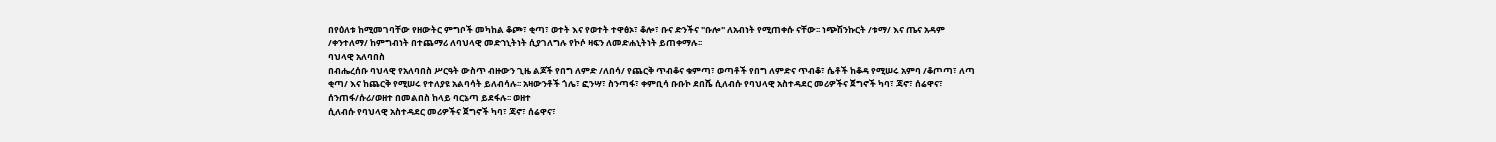በየዕለቱ ከሚመገባቸው የዘውትር ምግቦች መካከል ቆጮ፣ ቂጣ፣ ወተት እና የወተት ተዋፅኦ፣ ቆሎ፣ ቡና ድንችና "ቡሎ" ለአብነት የሚጠቀሱ ናቸው፡፡ ነጭሽንኩርት /ቱማ/ እና ጤና አዳም /ቀንተለማ/ ከምግብነት በተጨማሪ ለባህላዊ መድኀኒትነት ሲያገለግሉ የኮሶ ዛፍን ለመድሐኒትነት ይጠቀማሉ፡፡
ባህላዊ አለባበስ
በብሔረሰቡ ባህላዊ የአለባበስ ሥርዓት ውስጥ ብዙውን ጊዜ ልጆች የበግ ለምድ /ለበሳ/ የጨርቅ ጥብቆና ቁምጣ፣ ወጣቶች የበግ ለምድና ጥብቆ፣ ሴቶች ከቆዳ የሚሠሩ አምባ /ቆጦጣ፣ ለጣ ቂጣ/ እና ከጨርቅ የሚሠሩ የተለያዩ አልባሳት ይለብሳሉ፡፡ አዛውንቶች ጎሌ፣ ፎንሣ፣ ስንጣፋ፣ ቀምቢሳ ቡቡኮ ደበሼ ሲለብሱ የባህላዊ አስተዳደር መሪዎችና ጀግኖች ካባ፣ ጃኖ፣ ሰሬዋና፣ ሰንጠፋ/ሱሪ/ወዘተ በመልበስ ከላይ ባርኔጣ ይደፋሉ፡፡ ወዘተ
ሲለብሱ የባህላዊ አስተዳደር መሪዎችና ጀግኖች ካባ፣ ጃኖ፣ ሰሬዋና፣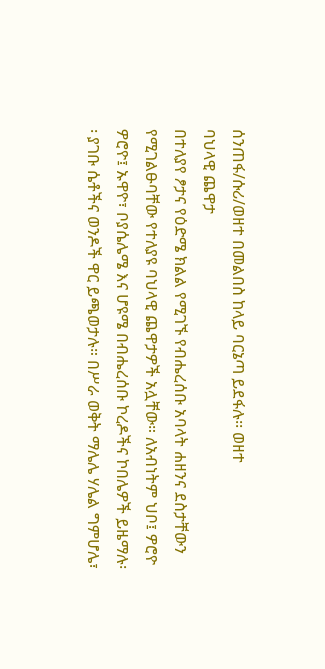ሰንጠፋ/ሱሪ/ወዘተ በመልበስ ከላይ ባርኔጣ ይደፋሉ፡፡ ወዘተ
ባህላዊ ጨዋታ
በተለያየ ፆታና የዕድሜ ክልል የሚገኙ የብሔረሰቡ አባላት ሐዘንና ደስታቸውን የሚገልፁባቸው የተለያዩ ባህላዊ ጨዋታዎች አሏቸው። ለአብነትም ህቦ፤ ዎሮዮ ዎሮዮ፤ ኡዋዮ፣ ቦያሴሌሜ እና ሆዩሜ በብሔረሰቡ ኮረዶችና ኮበሌዎች ይዜማሉ፡፡ ያገቡ ሴቶችና ወንዶች ዋር ይጫወታሉ። በሥራ ወቅት ማሌሌ ሃሌል ግምሆሌ፣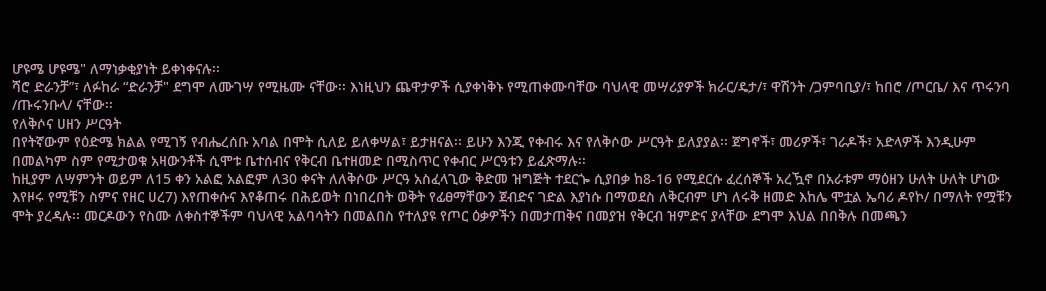ሆዩሜ ሆዩሜ" ለማነቃቂያነት ይቀነቀናሉ፡፡
ሻሮ ድራንቻ”፣ ለፉከራ “ድራንቻ" ደግሞ ለሙገሣ የሚዜሙ ናቸው፡፡ እነዚህን ጨዋታዎች ሲያቀነቅኑ የሚጠቀሙባቸው ባህላዊ መሣሪያዎች ክራር/ዴታ/፣ ዋሽንት /ጋምባቢያ/፣ ከበሮ /ጦርቤ/ እና ጥሩንባ /ጡሩንቡላ/ ናቸው፡፡
የለቅሶና ሀዘን ሥርዓት
በየትኛውም የዕድሜ ክልል የሚገኝ የብሔረሰቡ አባል በሞት ሲለይ ይለቀሣል፣ ይታዘናል፡፡ ይሁን እንጂ የቀብሩ እና የለቅሶው ሥርዓት ይለያያል፡፡ ጀግኖች፣ መሪዎች፣ ገራዶች፣ አድላዎች እንዲሁም በመልካም ስም የሚታወቁ አዛውንቶች ሲሞቱ ቤተሰብና የቅርብ ቤተዘመድ በሚስጥር የቀብር ሥርዓቱን ይፈጽማሉ፡፡
ከዚያም ለሣምንት ወይም ለ15 ቀን አልፎ አልፎም ለ30 ቀናት ለለቅሶው ሥርዓ አስፈላጊው ቅድመ ዝግጅት ተደርጐ ሲያበቃ ከ8-16 የሚደርሱ ፈረሰኞች አረዃኖ በአራቱም ማዕዘን ሁለት ሁለት ሆነው እየዞሩ የሚቹን ስምና የዘር ሀረ7) እየጠቀሱና እየቆጠሩ በሕይወት በነበረበት ወቅት የፊፀማቸውን ጀብድና ገድል እያነሱ በማወደስ ለቅርብም ሆነ ለሩቅ ዘመድ እከሌ ሞቷል ኤባሪ ዶየኮ/ በማለት የሟቹን ሞት ያረዳሉ፡፡ መርዶውን የስሙ ለቀስተኞችም ባህላዊ አልባሳትን በመልበስ የተለያዩ የጦር ዕቃዎችን በመታጠቅና በመያዝ የቅርብ ዝምድና ያላቸው ደግሞ እህል በበቅሉ በመጫን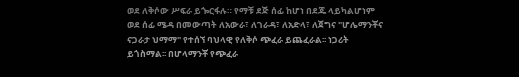ወደ ለቅሶው ሥፍራ ይጐርፋሉ። የማቹ ደጅ ሰፊ ከሆነ በደጁ ላይካልሆነም ወደ ሰፊ ሜዳ በመውጣት ለአውራ፣ ለገራዳ፣ ለአድላ፣ ለጀግና "ሆሌማንቾና ናጋራታ ህማማ" የተሰኘ ባህላዊ የለቅሶ ጭፈራ ይጨፈራል፡፡ ነጋሪት ይጎስማል፡፡ በሆላማንቾ የጭፈራ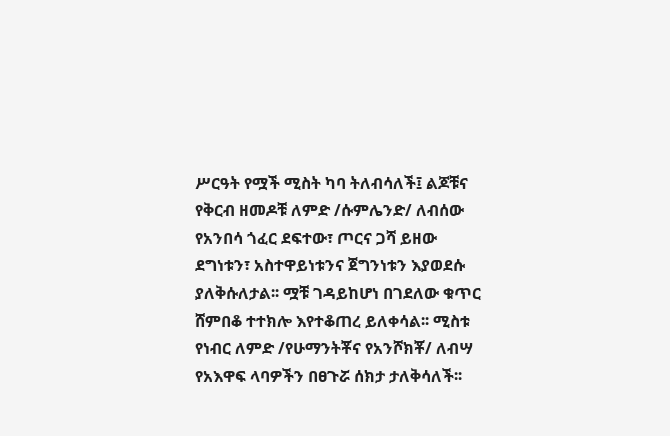ሥርዓት የሟች ሚስት ካባ ትለብሳለች፤ ልጆቹና የቅርብ ዘመዶቹ ለምድ /ሱምሌንድ/ ለብሰው የአንበሳ ጎፈር ደፍተው፣ ጦርና ጋሻ ይዘው ደግነቱን፣ አስተዋይነቱንና ጀግንነቱን እያወደሱ ያለቅሱለታል፡፡ ሟቹ ገዳይከሆነ በገደለው ቁጥር ሸምበቆ ተተክሎ እየተቆጠረ ይለቀሳል፡፡ ሚስቱ የነብር ለምድ /የሁማንትቾና የአንሾክቾ/ ለብሣ የአእዋፍ ላባዎችን በፀጉሯ ሰክታ ታለቅሳለች፡፡